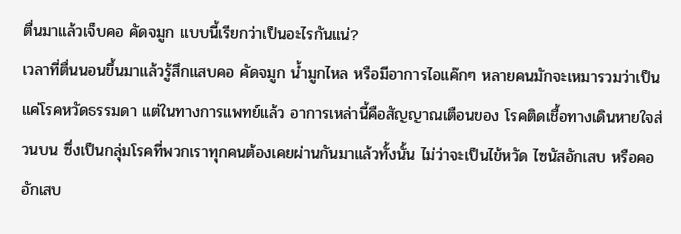ตื่นมาแล้วเจ็บคอ คัดจมูก แบบนี้เรียกว่าเป็นอะไรกันแน่?
เวลาที่ตื่นนอนขึ้นมาแล้วรู้สึกแสบคอ คัดจมูก น้ำมูกไหล หรือมีอาการไอแค๊กๆ หลายคนมักจะเหมารวมว่าเป็นแค่โรคหวัดธรรมดา แต่ในทางการแพทย์แล้ว อาการเหล่านี้คือสัญญาณเตือนของ โรคติดเชื้อทางเดินหายใจส่วนบน ซึ่งเป็นกลุ่มโรคที่พวกเราทุกคนต้องเคยผ่านกันมาแล้วทั้งนั้น ไม่ว่าจะเป็นไข้หวัด ไซนัสอักเสบ หรือคออักเสบ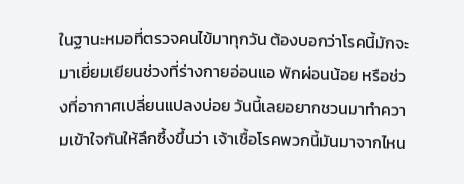ในฐานะหมอที่ตรวจคนไข้มาทุกวัน ต้องบอกว่าโรคนี้มักจะมาเยี่ยมเยียนช่วงที่ร่างกายอ่อนแอ พักผ่อนน้อย หรือช่วงที่อากาศเปลี่ยนแปลงบ่อย วันนี้เลยอยากชวนมาทำความเข้าใจกันให้ลึกซึ้งขึ้นว่า เจ้าเชื้อโรคพวกนี้มันมาจากไหน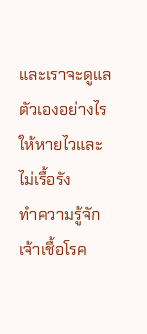และเราจะดูแลตัวเองอย่างไรให้หายไวและไม่เรื้อรัง
ทำความรู้จักเจ้าเชื้อโรค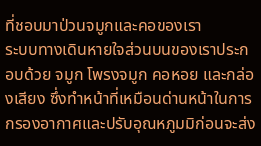ที่ชอบมาป่วนจมูกและคอของเรา
ระบบทางเดินหายใจส่วนบนของเราประกอบด้วย จมูก โพรงจมูก คอหอย และกล่องเสียง ซึ่งทำหน้าที่เหมือนด่านหน้าในการกรองอากาศและปรับอุณหภูมมิก่อนจะส่ง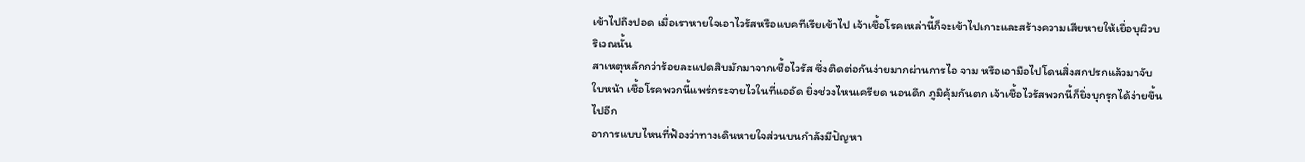เข้าไปถึงปอด เมื่อเราหายใจเอาไวรัสหรือแบคทีเรียเข้าไป เจ้าเชื้อโรคเหล่านี้ก็จะเข้าไปเกาะและสร้างความเสียหายให้เยื่อบุผิวบริเวณนั้น
สาเหตุหลักกว่าร้อยละแปดสิบมักมาจากเชื้อไวรัส ซึ่งติดต่อกันง่ายมากผ่านการไอ จาม หรือเอามือไปโดนสิ่งสกปรกแล้วมาจับใบหน้า เชื้อโรคพวกนี้แพร่กระจายไวในที่แออัด ยิ่งช่วงไหนเครียด นอนดึก ภูมิคุ้มกันตก เจ้าเชื้อไวรัสพวกนี้ก็ยิ่งบุกรุกได้ง่ายขึ้นไปอีก
อาการแบบไหนที่ฟ้องว่าทางเดินหายใจส่วนบนกำลังมีปัญหา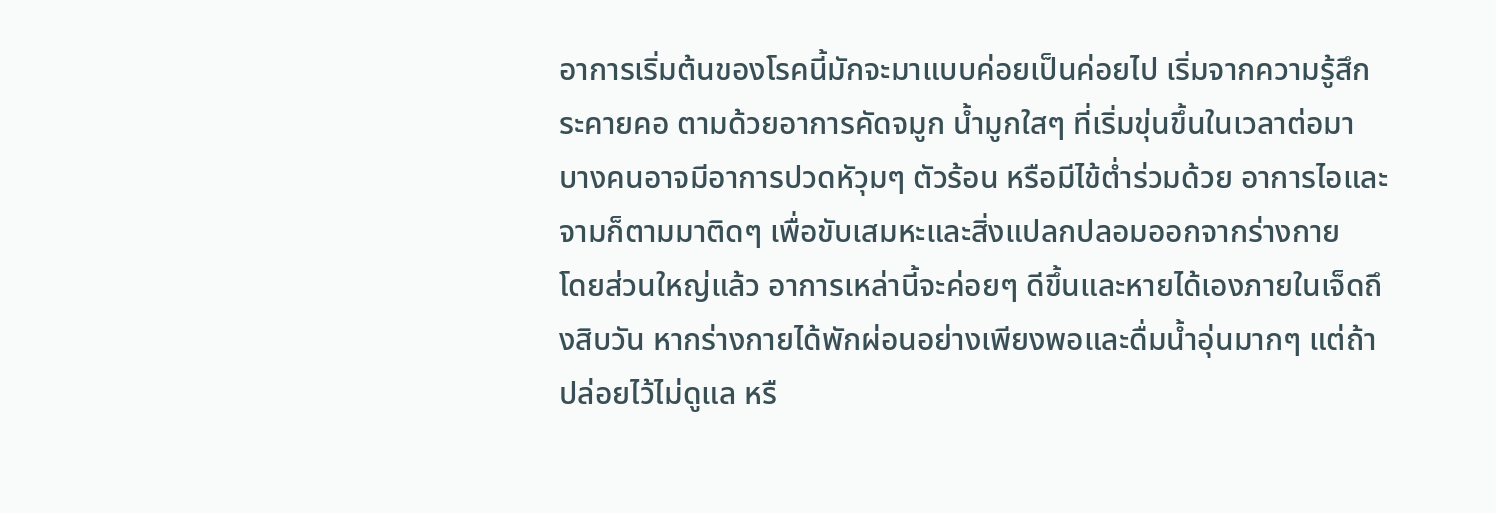อาการเริ่มต้นของโรคนี้มักจะมาแบบค่อยเป็นค่อยไป เริ่มจากความรู้สึกระคายคอ ตามด้วยอาการคัดจมูก น้ำมูกใสๆ ที่เริ่มขุ่นขึ้นในเวลาต่อมา บางคนอาจมีอาการปวดหัวุมๆ ตัวร้อน หรือมีไข้ต่ำร่วมด้วย อาการไอและจามก็ตามมาติดๆ เพื่อขับเสมหะและสิ่งแปลกปลอมออกจากร่างกาย
โดยส่วนใหญ่แล้ว อาการเหล่านี้จะค่อยๆ ดีขึ้นและหายได้เองภายในเจ็ดถึงสิบวัน หากร่างกายได้พักผ่อนอย่างเพียงพอและดื่มน้ำอุ่นมากๆ แต่ถ้าปล่อยไว้ไม่ดูแล หรื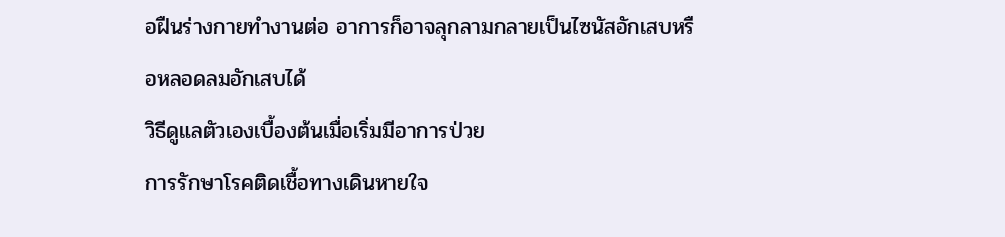อฝืนร่างกายทำงานต่อ อาการก็อาจลุกลามกลายเป็นไซนัสอักเสบหรือหลอดลมอักเสบได้
วิธีดูแลตัวเองเบื้องต้นเมื่อเริ่มมีอาการป่วย
การรักษาโรคติดเชื้อทางเดินหายใจ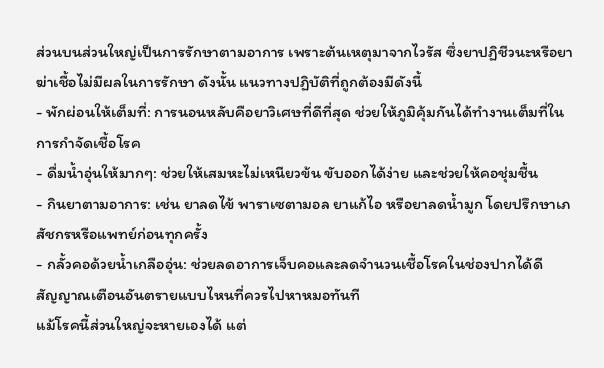ส่วนบนส่วนใหญ่เป็นการรักษาตามอาการ เพราะต้นเหตุมาจากไวรัส ซึ่งยาปฏิชีวนะหรือยาฆ่าเชื้อไม่มีผลในการรักษา ดังนั้น แนวทางปฏิบัติที่ถูกต้องมีดังนี้
- พักผ่อนให้เต็มที่: การนอนหลับคือยาวิเศษที่ดีที่สุด ช่วยให้ภูมิคุ้มกันได้ทำงานเต็มที่ในการกำจัดเชื้อโรค
- ดื่มน้ำอุ่นให้มากๆ: ช่วยให้เสมหะไม่เหนียวข้น ขับออกได้ง่าย และช่วยให้คอชุ่มชื้น
- กินยาตามอาการ: เช่น ยาลดไข้ พาราเซตามอล ยาแก้ไอ หรือยาลดน้ำมูก โดยปรึกษาเภสัชกรหรือแพทย์ก่อนทุกครั้ง
- กลั้วคอด้วยน้ำเกลืออุ่น: ช่วยลดอาการเจ็บคอและลดจำนวนเชื้อโรคในช่องปากได้ดี
สัญญาณเตือนอันตรายแบบไหนที่ควรไปหาหมอทันที
แม้โรคนี้ส่วนใหญ่จะหายเองได้ แต่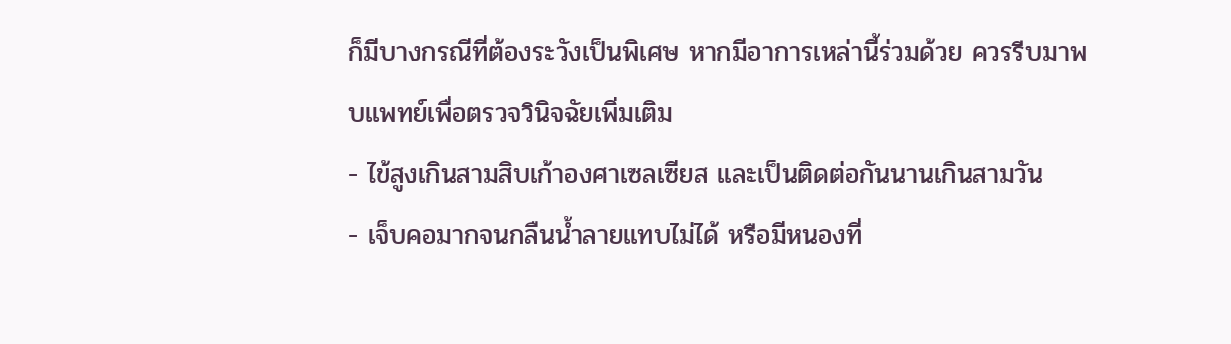ก็มีบางกรณีที่ต้องระวังเป็นพิเศษ หากมีอาการเหล่านี้ร่วมด้วย ควรรีบมาพบแพทย์เพื่อตรวจวินิจฉัยเพิ่มเติม
- ไข้สูงเกินสามสิบเก้าองศาเซลเซียส และเป็นติดต่อกันนานเกินสามวัน
- เจ็บคอมากจนกลืนน้ำลายแทบไม่ได้ หรือมีหนองที่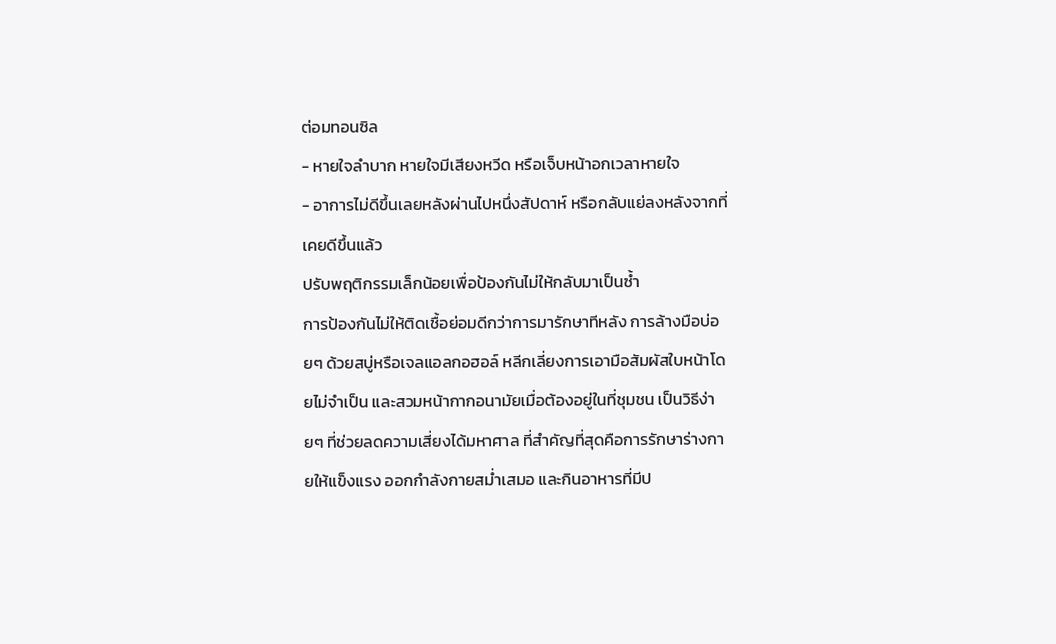ต่อมทอนซิล
- หายใจลำบาก หายใจมีเสียงหวีด หรือเจ็บหน้าอกเวลาหายใจ
- อาการไม่ดีขึ้นเลยหลังผ่านไปหนึ่งสัปดาห์ หรือกลับแย่ลงหลังจากที่เคยดีขึ้นแล้ว
ปรับพฤติกรรมเล็กน้อยเพื่อป้องกันไม่ให้กลับมาเป็นซ้ำ
การป้องกันไม่ให้ติดเชื้อย่อมดีกว่าการมารักษาทีหลัง การล้างมือบ่อยๆ ด้วยสบู่หรือเจลแอลกอฮอล์ หลีกเลี่ยงการเอามือสัมผัสใบหน้าโดยไม่จำเป็น และสวมหน้ากากอนามัยเมื่อต้องอยู่ในที่ชุมชน เป็นวิธีง่ายๆ ที่ช่วยลดความเสี่ยงได้มหาศาล ที่สำคัญที่สุดคือการรักษาร่างกายให้แข็งแรง ออกกำลังกายสม่ำเสมอ และกินอาหารที่มีป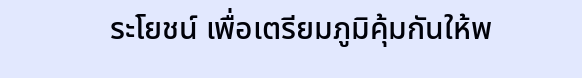ระโยชน์ เพื่อเตรียมภูมิคุ้มกันให้พ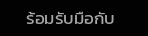ร้อมรับมือกับ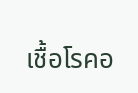เชื้อโรคอ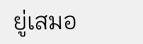ยู่เสมอ